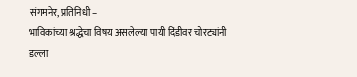संगमनेर, प्रतिनिधी –
भाविकांच्या श्रद्धेचा विषय असलेल्या पायी दिंडीवर चोरट्यांनी डल्ला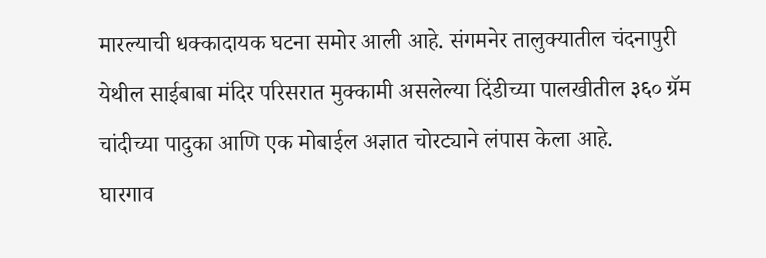मारल्याची धक्कादायक घटना समोर आली आहे. संगमनेर तालुक्यातील चंदनापुरी येथील साईबाबा मंदिर परिसरात मुक्कामी असलेल्या दिंडीच्या पालखीतील ३६० ग्रॅम चांदीच्या पादुका आणि एक मोबाईल अज्ञात चोरट्याने लंपास केला आहे.
घारगाव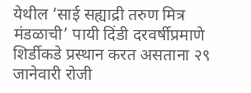येथील ‘साई सह्याद्री तरुण मित्र मंडळाची’ पायी दिंडी दरवर्षीप्रमाणे शिर्डीकडे प्रस्थान करत असताना २९ जानेवारी रोजी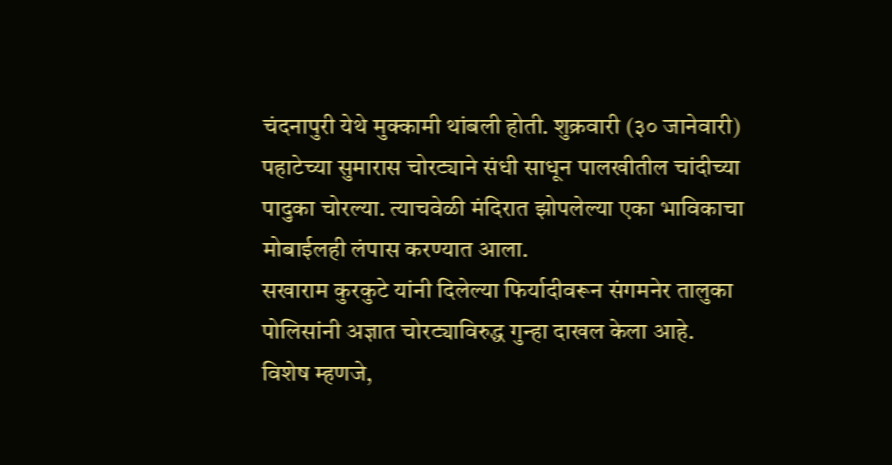चंदनापुरी येथे मुक्कामी थांबली होती. शुक्रवारी (३० जानेवारी) पहाटेच्या सुमारास चोरट्याने संधी साधून पालखीतील चांदीच्या पादुका चोरल्या. त्याचवेळी मंदिरात झोपलेल्या एका भाविकाचा मोबाईलही लंपास करण्यात आला.
सखाराम कुरकुटे यांनी दिलेल्या फिर्यादीवरून संगमनेर तालुका पोलिसांनी अज्ञात चोरट्याविरुद्ध गुन्हा दाखल केला आहे. विशेष म्हणजे,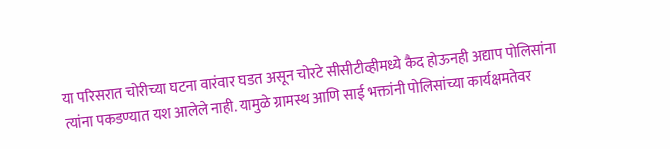या परिसरात चोरीच्या घटना वारंवार घडत असून चोरटे सीसीटीव्हीमध्ये कैद होऊनही अद्याप पोलिसांना त्यांना पकडण्यात यश आलेले नाही. यामुळे ग्रामस्थ आणि साई भक्तांनी पोलिसांच्या कार्यक्षमतेवर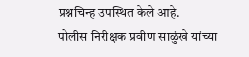प्रश्नचिन्ह उपस्थित केले आहे.
पोलीस निरीक्षक प्रवीण साळुंखे यांच्या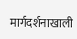मार्गदर्शनाखाली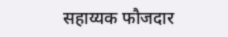सहाय्यक फौजदार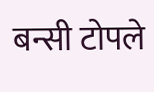बन्सी टोपले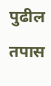पुढील तपास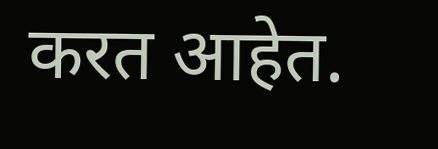करत आहेत.